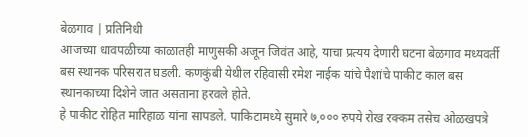बेळगाव | प्रतिनिधी
आजच्या धावपळीच्या काळातही माणुसकी अजून जिवंत आहे, याचा प्रत्यय देणारी घटना बेळगाव मध्यवर्ती बस स्थानक परिसरात घडली. कणकुंबी येथील रहिवासी रमेश नाईक यांचे पैशांचे पाकीट काल बस स्थानकाच्या दिशेने जात असताना हरवले होते.
हे पाकीट रोहित मारिहाळ यांना सापडले. पाकिटामध्ये सुमारे ७,००० रुपये रोख रक्कम तसेच ओळखपत्रे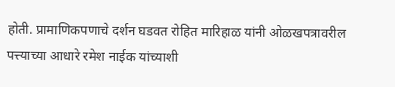होती. प्रामाणिकपणाचे दर्शन घडवत रोहित मारिहाळ यांनी ओळखपत्रावरील पत्त्याच्या आधारे रमेश नाईक यांच्याशी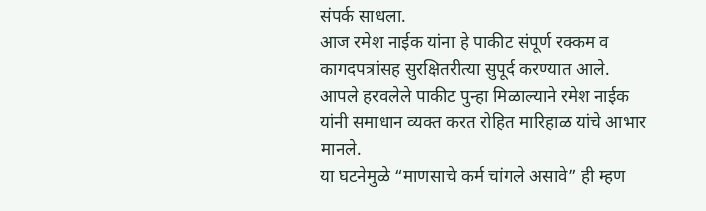संपर्क साधला.
आज रमेश नाईक यांना हे पाकीट संपूर्ण रक्कम व कागदपत्रांसह सुरक्षितरीत्या सुपूर्द करण्यात आले. आपले हरवलेले पाकीट पुन्हा मिळाल्याने रमेश नाईक यांनी समाधान व्यक्त करत रोहित मारिहाळ यांचे आभार मानले.
या घटनेमुळे “माणसाचे कर्म चांगले असावे” ही म्हण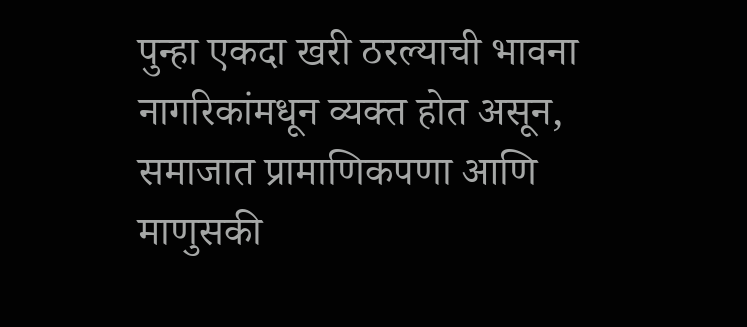पुन्हा एकदा खरी ठरल्याची भावना नागरिकांमधून व्यक्त होत असून, समाजात प्रामाणिकपणा आणि माणुसकी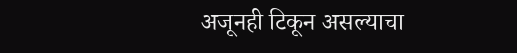अजूनही टिकून असल्याचा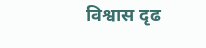विश्वास दृढ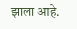झाला आहे.